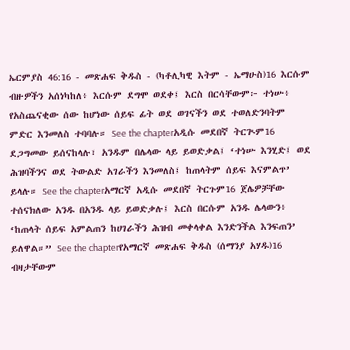ኤርምያስ 46:16 - መጽሐፍ ቅዱስ - (ካቶሊካዊ እትም - ኤማሁስ)16 እርሱም ብዙዎችን አሰነካከለ፥ እርሱም ደግሞ ወደቀ፤ እርስ በርሳቸውም፦ ተነሡ፥ የአስጨናቂው ሰው ከሆነው ሰይፍ ፊት ወደ ወገናችን ወደ ተወለድንባትም ምድር እንመለስ ተባባሉ። See the chapterአዲሱ መደበኛ ትርጒም16 ደጋግመው ይሰናከላሉ፣ አንዱም በሌላው ላይ ይወድቃል፤ ‘ተነሡ እንሂድ፤ ወደ ሕዝባችንና ወደ ትውልድ አገራችን እንመለስ፤ ከጠላትም ሰይፍ እናምልጥ’ ይላሉ። See the chapterአማርኛ አዲሱ መደበኛ ትርጉም16 ጀሌዎቻቸው ተሰናክለው አንዱ በአንዱ ላይ ይወድቃሉ፤ እርስ በርሱም አንዱ ሌላውን፥ ‘ከጠላት ሰይፍ አምልጠን ከሀገራችን ሕዝብ መቀላቀል እንድንችል እንፍጠን’ ይለዋል።” See the chapterየአማርኛ መጽሐፍ ቅዱስ (ሰማንያ አሃዱ)16 ብዛታቸውም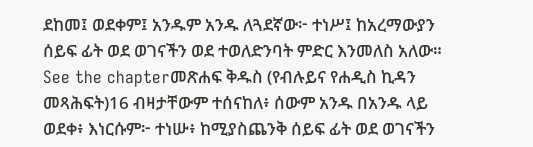ደከመ፤ ወደቀም፤ አንዱም አንዱ ለጓደኛው፦ ተነሥ፤ ከአረማውያን ሰይፍ ፊት ወደ ወገናችን ወደ ተወለድንባት ምድር እንመለስ አለው። See the chapterመጽሐፍ ቅዱስ (የብሉይና የሐዲስ ኪዳን መጻሕፍት)16 ብዛታቸውም ተሰናከለ፥ ሰውም አንዱ በአንዱ ላይ ወደቀ፥ እነርሱም፦ ተነሡ፥ ከሚያስጨንቅ ሰይፍ ፊት ወደ ወገናችን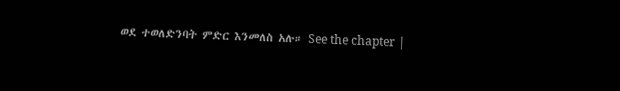ወደ ተወለድንባት ምድር እንመለስ አሉ። See the chapter |